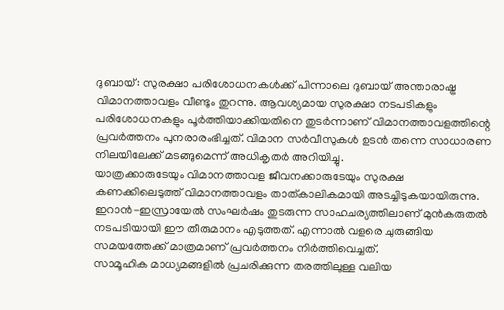ദുബായ്: സുരക്ഷാ പരിശോധനകൾക്ക് പിന്നാലെ ദുബായ് അന്താരാഷ്ട്ര വിമാനത്താവളം വീണ്ടും തുറന്നു. ആവശ്യമായ സുരക്ഷാ നടപടികളും പരിശോധനകളും പൂർത്തിയാക്കിയതിനെ തുടർന്നാണ് വിമാനത്താവളത്തിന്റെ പ്രവർത്തനം പുനരാരംഭിച്ചത്. വിമാന സർവീസുകൾ ഉടൻ തന്നെ സാധാരണ നിലയിലേക്ക് മടങ്ങുമെന്ന് അധികൃതർ അറിയിച്ചു.
യാത്രക്കാരുടേയും വിമാനത്താവള ജീവനക്കാരുടേയും സുരക്ഷ കണക്കിലെടുത്ത് വിമാനത്താവളം താത്കാലികമായി അടച്ചിടുകയായിരുന്നു. ഇറാൻ-ഇസ്രായേൽ സംഘർഷം തുടരുന്ന സാഹചര്യത്തിലാണ് മുൻകരുതൽ നടപടിയായി ഈ തീരുമാനം എടുത്തത്. എന്നാൽ വളരെ ചുരുങ്ങിയ സമയത്തേക്ക് മാത്രമാണ് പ്രവർത്തനം നിർത്തിവെച്ചത്.
സാമൂഹിക മാധ്യമങ്ങളിൽ പ്രചരിക്കുന്ന തരത്തിലുള്ള വലിയ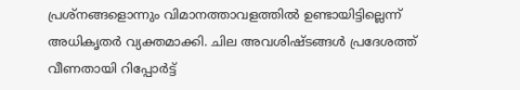പ്രശ്നങ്ങളൊന്നും വിമാനത്താവളത്തിൽ ഉണ്ടായിട്ടില്ലെന്ന് അധികൃതർ വ്യക്തമാക്കി. ചില അവശിഷ്ടങ്ങൾ പ്രദേശത്ത് വീണതായി റിപ്പോർട്ട്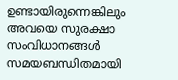ഉണ്ടായിരുന്നെങ്കിലും അവയെ സുരക്ഷാ സംവിധാനങ്ങൾ സമയബന്ധിതമായി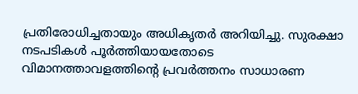പ്രതിരോധിച്ചതായും അധികൃതർ അറിയിച്ചു. സുരക്ഷാ നടപടികൾ പൂർത്തിയായതോടെ വിമാനത്താവളത്തിന്റെ പ്രവർത്തനം സാധാരണ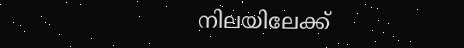നിലയിലേക്ക്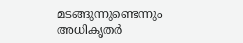മടങ്ങുന്നുണ്ടെന്നും അധികൃതർ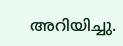അറിയിച്ചു.